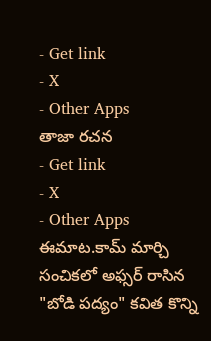- Get link
- X
- Other Apps
తాజా రచన
- Get link
- X
- Other Apps
ఈమాట.కామ్ మార్చి సంచికలో అఫ్సర్ రాసిన "బోడి పద్యం" కవిత కొన్ని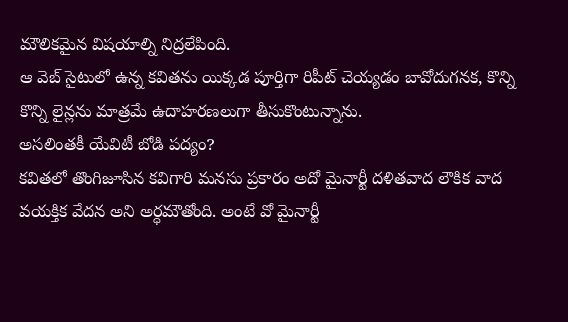మౌలికమైన విషయాల్ని నిద్రలేపింది.
ఆ వెబ్ సైటులో ఉన్న కవితను యిక్కడ పూర్తిగా రిపీట్ చెయ్యడం బావోదుగనక, కొన్ని కొన్ని లైన్లను మాత్రమే ఉదాహరణలుగా తీసుకొంటున్నాను.
అసలింతకీ యేవిటీ బోడి పద్యం?
కవితలో తొంగిజూసిన కవిగారి మనసు ప్రకారం అదో మైనార్టీ దళితవాద లౌకిక వాద వయక్తిక వేదన అని అర్ధమౌతోంది. అంటే వో మైనార్టీ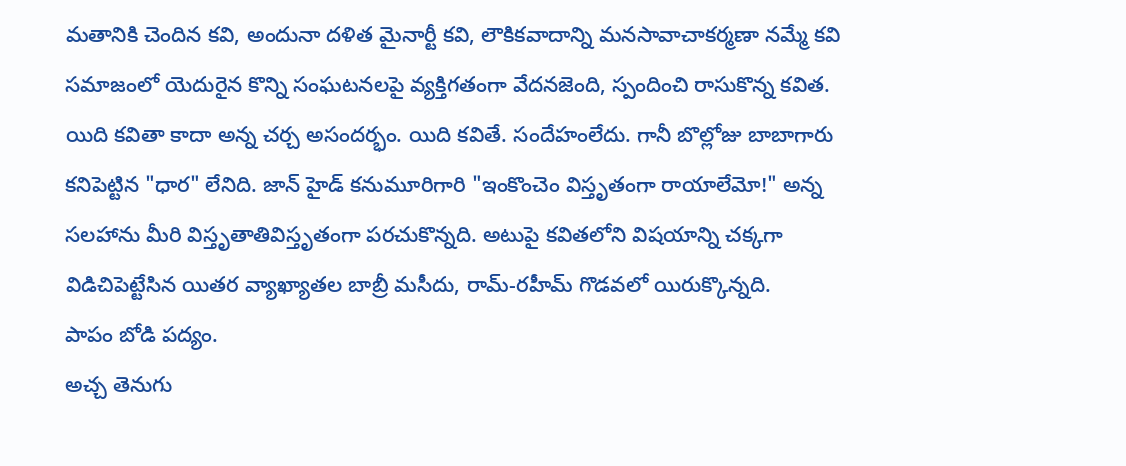మతానికి చెందిన కవి, అందునా దళిత మైనార్టీ కవి, లౌకికవాదాన్ని మనసావాచాకర్మణా నమ్మే కవి సమాజంలో యెదురైన కొన్ని సంఘటనలపై వ్యక్తిగతంగా వేదనజెంది, స్పందించి రాసుకొన్న కవిత.
యిది కవితా కాదా అన్న చర్చ అసందర్భం. యిది కవితే. సందేహంలేదు. గానీ బొల్లోజు బాబాగారు కనిపెట్టిన "ధార" లేనిది. జాన్ హైడ్ కనుమూరిగారి "ఇంకొంచెం విస్తృతంగా రాయాలేమో!" అన్న సలహాను మీరి విస్తృతాతివిస్తృతంగా పరచుకొన్నది. అటుపై కవితలోని విషయాన్ని చక్కగా విడిచిపెట్టేసిన యితర వ్యాఖ్యాతల బాబ్రీ మసీదు, రామ్-రహీమ్ గొడవలో యిరుక్కొన్నది.
పాపం బోడి పద్యం.
అచ్చ తెనుగు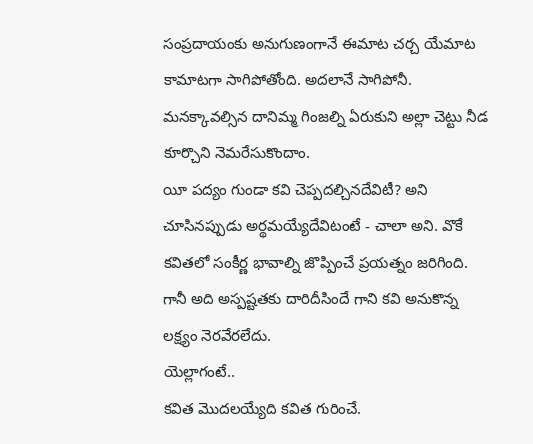సంప్రదాయంకు అనుగుణంగానే ఈమాట చర్చ యేమాట కామాటగా సాగిపోతోంది. అదలానే సాగిపోనీ. మనక్కావల్సిన దానిమ్మ గింజల్ని ఏరుకుని అల్లా చెట్టు నీడ కూర్చొని నెమరేసుకొందాం.
యీ పద్యం గుండా కవి చెప్పదల్చినదేవిటీ? అని చూసినప్పుడు అర్థమయ్యేదేవిటంటే - చాలా అని. వొకే కవితలో సంకీర్ణ భావాల్ని జొప్పించే ప్రయత్నం జరిగింది. గానీ అది అస్పష్టతకు దారిదీసిందే గాని కవి అనుకొన్న లక్ష్యం నెరవేరలేదు.
యెల్లాగంటే..
కవిత మొదలయ్యేది కవిత గురించే.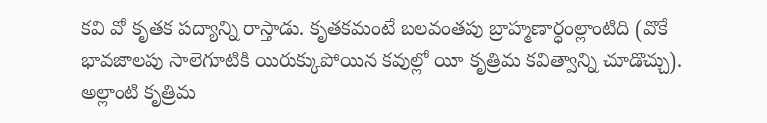కవి వో కృతక పద్యాన్ని రాస్తాడు. కృతకమంటే బలవంతపు బ్రాహ్మణార్ధంల్లాంటిది (వొకే భావజాలపు సాలెగూటికి యిరుక్కుపోయిన కవుల్లో యీ కృత్రిమ కవిత్వాన్ని చూడొచ్చు). అల్లాంటి కృత్రిమ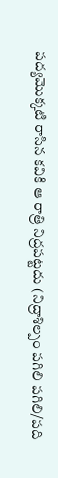పద్యమొక్కటి రాసిన కవికి ఆ రాత్రి నిద్రపట్టదు (నిద్రాశిల్పం పగిలి పగిలి/పది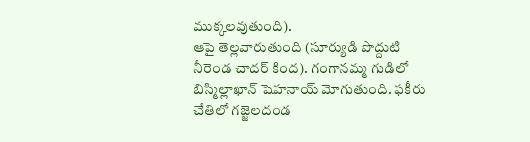ముక్కలవుతుంది).
ఆపై తెల్లవారుతుంది (సూర్యుడి పొద్దుటి నీరెండ చాదర్ కింద). గంగానమ్మ గుడిలో బిస్మిల్లాఖాన్ షెహనాయ్ మోగుతుంది. ఫకీరు చేతిలో గజ్జెలదండ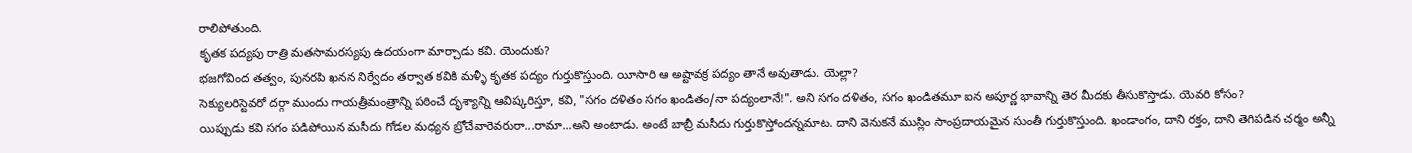రాలిపోతుంది.
కృతక పద్యపు రాత్రి మతసామరస్యపు ఉదయంగా మార్చాడు కవి. యెందుకు?
భజగోవింద తత్వం, పునరపి ఖనన నిర్వేదం తర్వాత కవికి మళ్ళీ కృతక పద్యం గుర్తుకొస్తుంది. యీసారి ఆ అష్టావక్ర పద్యం తానే అవుతాడు. యెల్లా?
సెక్యులరిస్టెవరో దర్గా ముందు గాయత్రీమంత్రాన్ని పఠించే దృశ్యాన్ని ఆవిష్కరిస్తూ, కవి, "సగం దళితం సగం ఖండితం/నా పద్యంలానే!". అని సగం దళితం, సగం ఖండితమూ ఐన అపూర్ణ భావాన్ని తెర మీదకు తీసుకొస్తాడు. యెవరి కోసం?
యిప్పుడు కవి సగం పడిపోయిన మసీదు గోడల మధ్యన బ్రోచేవారెవరురా...రామా...అని అంటాడు. అంటే బాబ్రీ మసీదు గుర్తుకొస్తోందన్నమాట. దాని వెనుకనే ముస్లిం సాంప్రదాయమైన సుంతీ గుర్తుకొస్తుంది. ఖండాంగం, దాని రక్తం, దాని తెగిపడిన చర్మం అన్నీ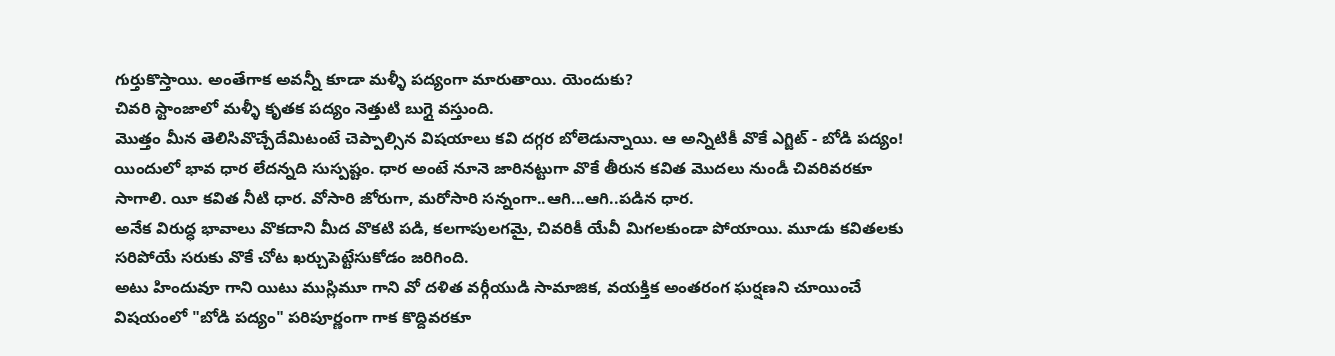గుర్తుకొస్తాయి. అంతేగాక అవన్నీ కూడా మళ్ళీ పద్యంగా మారుతాయి. యెందుకు?
చివరి స్టాంజాలో మళ్ళీ కృతక పద్యం నెత్తుటి బుగ్గై వస్తుంది.
మొత్తం మీన తెలిసివొచ్చేదేమిటంటే చెప్పాల్సిన విషయాలు కవి దగ్గర బోలెడున్నాయి. ఆ అన్నిటికీ వొకే ఎగ్జిట్ - బోడి పద్యం!
యిందులో భావ ధార లేదన్నది సుస్పష్టం. ధార అంటే నూనె జారినట్టుగా వొకే తీరున కవిత మొదలు నుండీ చివరివరకూ సాగాలి. యీ కవిత నీటి ధార. వోసారి జోరుగా, మరోసారి సన్నంగా..ఆగి...ఆగి..పడిన ధార.
అనేక విరుద్ధ భావాలు వొకదాని మీద వొకటి పడి, కలగాపులగమై, చివరికీ యేవీ మిగలకుండా పోయాయి. మూడు కవితలకు సరిపోయే సరుకు వొకే చోట ఖర్చుపెట్టేసుకోడం జరిగింది.
అటు హిందువూ గాని యిటు ముస్లిమూ గాని వో దళిత వర్గీయుడి సామాజిక, వయక్తిక అంతరంగ ఘర్షణని చూయించే విషయంలో "బోడి పద్యం" పరిపూర్ణంగా గాక కొద్దివరకూ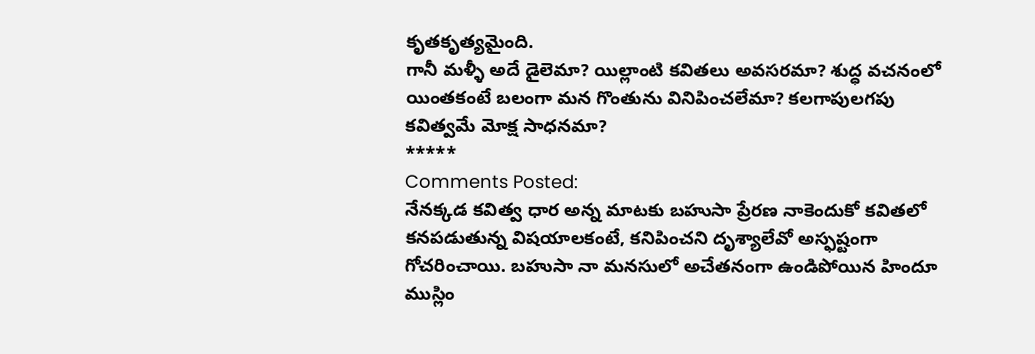కృతకృత్యమైంది.
గానీ మళ్ళీ అదే డైలెమా? యిల్లాంటి కవితలు అవసరమా? శుద్ధ వచనంలో యింతకంటే బలంగా మన గొంతును వినిపించలేమా? కలగాపులగపు కవిత్వమే మోక్ష సాధనమా?
*****
Comments Posted:
నేనక్కడ కవిత్వ ధార అన్న మాటకు బహుసా ప్రేరణ నాకెందుకో కవితలో కనపడుతున్న విషయాలకంటే, కనిపించని దృశ్యాలేవో అస్ఫష్టంగా గోచరించాయి. బహుసా నా మనసులో అచేతనంగా ఉండిపోయిన హిందూ ముస్లిం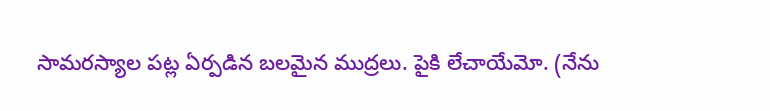సామరస్యాల పట్ల ఏర్పడిన బలమైన ముద్రలు. పైకి లేచాయేమో. (నేను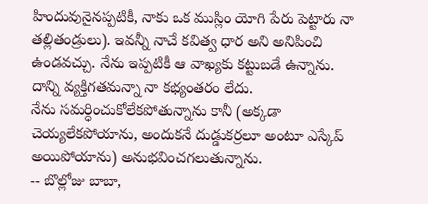హిందువునైనప్పటికీ, నాకు ఒక ముస్లిం యోగి పేరు పెట్టారు నా తల్లితండ్రులు). ఇవన్నీ నాచే కవిత్వ ధార అని అనిపించి ఉండవచ్చు. నేను ఇప్పటికీ ఆ వాఖ్యకు కట్టుబడే ఉన్నాను. దాన్ని వ్యక్తిగతమన్నా నా కభ్యంతరం లేదు.
నేను సమర్ధించుకోలేకపోతున్నాను కానీ (అక్కడా చెయ్యలేకపోయాను, అందుకనే దుడ్డుకర్రలూ అంటూ ఎస్కేప్ అయిపోయాను) అనుభవించగలుతున్నాను.
-- బొల్లోజు బాబా,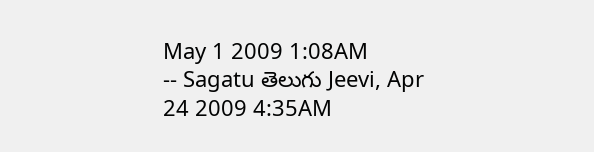May 1 2009 1:08AM
-- Sagatu తెలుగు Jeevi, Apr 24 2009 4:35AM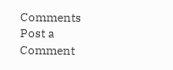Comments
Post a Comment